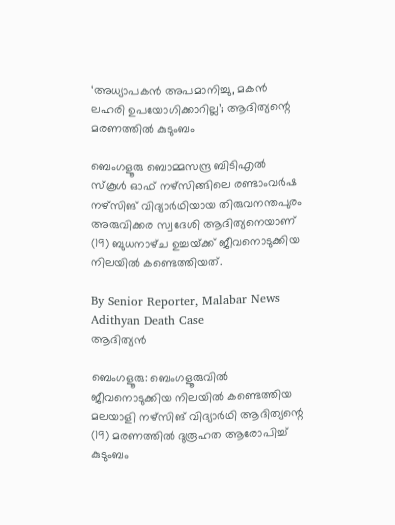‘അധ്യാപകൻ അപമാനിച്ചു, മകൻ ലഹരി ഉപയോഗിക്കാറില്ല’; ആദിത്യന്റെ മരണത്തിൽ കുടുംബം

ബെംഗളൂരു ബൊമ്മസന്ദ്ര ബിടിഎൽ സ്‌കൂൾ ഓഫ് നഴ്‌സിങ്ങിലെ രണ്ടാംവർഷ നഴ്‌സിങ് വിദ്യാർഥിയായ തിരുവനന്തപുരം അരുവിക്കര സ്വദേശി ആദിത്യനെയാണ് (19) ബുധനാഴ്‌ച ഉച്ചയ്‌ക്ക് ജീവനൊടുക്കിയ നിലയിൽ കണ്ടെത്തിയത്.

By Senior Reporter, Malabar News
Adithyan Death Case
ആദിത്യൻ

ബെംഗളൂരു: ബെംഗളൂരുവിൽ ജീവനൊടുക്കിയ നിലയിൽ കണ്ടെത്തിയ മലയാളി നഴ്‌സിങ് വിദ്യാർഥി ആദിത്യന്റെ (19) മരണത്തിൽ ദുരൂഹത ആരോപിച്ച് കുടുംബം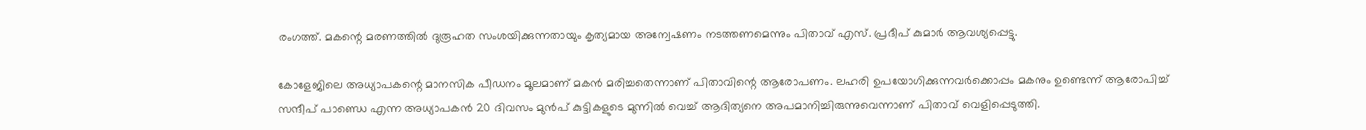രംഗത്ത്. മകന്റെ മരണത്തിൽ ദുരൂഹത സംശയിക്കുന്നതായും കൃത്യമായ അന്വേഷണം നടത്തണമെന്നും പിതാവ് എസ്‌. പ്രദീപ് കുമാർ ആവശ്യപ്പെട്ടു.

കോളേജിലെ അധ്യാപകന്റെ മാനസിക പീഡനം മൂലമാണ് മകൻ മരിച്ചതെന്നാണ് പിതാവിന്റെ ആരോപണം. ലഹരി ഉപയോഗിക്കുന്നവർക്കൊപ്പം മകനും ഉണ്ടെന്ന് ആരോപിച്ച് സന്ദീപ് പാണ്ഡെ എന്ന അധ്യാപകൻ 20 ദിവസം മുൻപ് കുട്ടികളുടെ മുന്നിൽ വെച്ച് ആദിത്യനെ അപമാനിച്ചിരുന്നുവെന്നാണ് പിതാവ് വെളിപ്പെടുത്തി.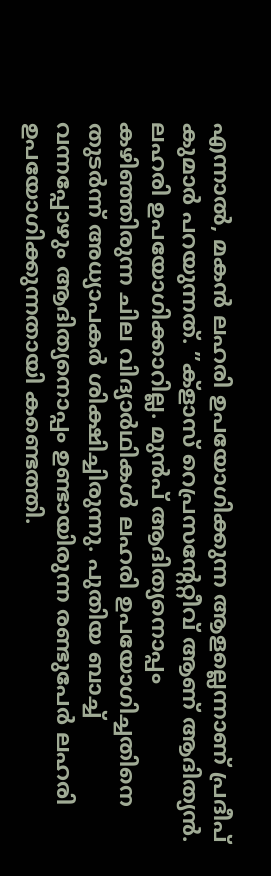എന്നാൽ, മകൻ ലഹരി ഉപയോഗിക്കുന്ന ആളല്ലെന്നാണ് പ്രദീപ് കുമാർ പറയുന്നത്. ”ക്ളാസ് റെപ്രസന്റേറ്റീവ് ആണ് ആദിത്യൻ. ലഹരി ഉപയോഗിക്കാറില്ല. മുൻപ് ആദിത്യനൊപ്പം കഴിഞ്ഞിരുന്ന ചില വിദ്യാർഥികൾ ലഹരി ഉപയോഗിച്ചതിനെ തുടർന്ന് അധ്യാപകർ ശിക്ഷിച്ചിരുന്നു. പുതിയ ബാച്ച് വന്നപ്പോഴും ആദിത്യനൊപ്പം ഉണ്ടായിരുന്ന രണ്ടുപേർ ലഹരി ഉപയോഗിക്കുന്നതായി കണ്ടെത്തി.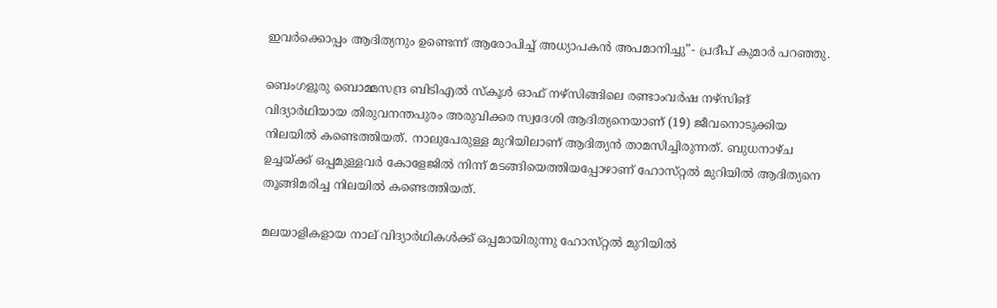ഇവർക്കൊപ്പം ആദിത്യനും ഉണ്ടെന്ന് ആരോപിച്ച് അധ്യാപകൻ അപമാനിച്ചു”- പ്രദീപ് കുമാർ പറഞ്ഞു.

ബെംഗളൂരു ബൊമ്മസന്ദ്ര ബിടിഎൽ സ്‌കൂൾ ഓഫ് നഴ്‌സിങ്ങിലെ രണ്ടാംവർഷ നഴ്‌സിങ് വിദ്യാർഥിയായ തിരുവനന്തപുരം അരുവിക്കര സ്വദേശി ആദിത്യനെയാണ് (19) ജീവനൊടുക്കിയ നിലയിൽ കണ്ടെത്തിയത്. നാലുപേരുള്ള മുറിയിലാണ് ആദിത്യൻ താമസിച്ചിരുന്നത്. ബുധനാഴ്‌ച ഉച്ചയ്‌ക്ക് ഒപ്പമുള്ളവർ കോളേജിൽ നിന്ന് മടങ്ങിയെത്തിയപ്പോഴാണ് ഹോസ്‌റ്റൽ മുറിയിൽ ആദിത്യനെ തൂങ്ങിമരിച്ച നിലയിൽ കണ്ടെത്തിയത്.

മലയാളികളായ നാല് വിദ്യാർഥികൾക്ക് ഒപ്പമായിരുന്നു ഹോസ്‌റ്റൽ മുറിയിൽ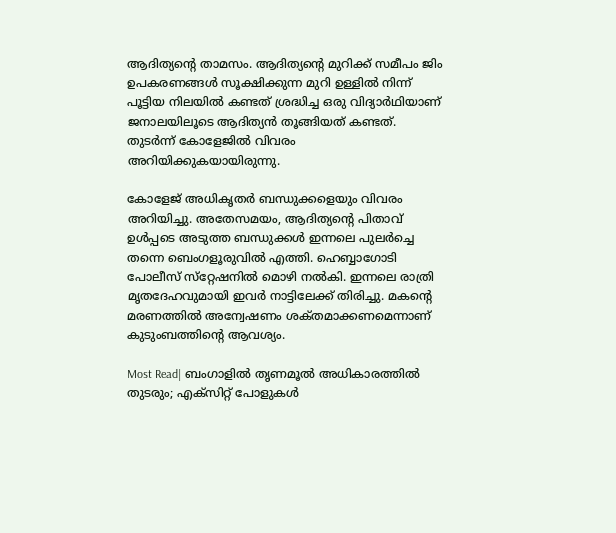ആദിത്യന്റെ താമസം. ആദിത്യന്റെ മുറിക്ക് സമീപം ജിം ഉപകരണങ്ങൾ സൂക്ഷിക്കുന്ന മുറി ഉള്ളിൽ നിന്ന് പൂട്ടിയ നിലയിൽ കണ്ടത് ശ്രദ്ധിച്ച ഒരു വിദ്യാർഥിയാണ് ജനാലയിലൂടെ ആദിത്യൻ തൂങ്ങിയത് കണ്ടത്. തുടർന്ന് കോളേജിൽ വിവരം അറിയിക്കുകയായിരുന്നു.

കോളേജ് അധികൃതർ ബന്ധുക്കളെയും വിവരം അറിയിച്ചു. അതേസമയം, ആദിത്യന്റെ പിതാവ് ഉൾപ്പടെ അടുത്ത ബന്ധുക്കൾ ഇന്നലെ പുലർച്ചെ തന്നെ ബെംഗളൂരുവിൽ എത്തി. ഹെബ്ബാഗോടി പോലീസ് സ്‌റ്റേഷനിൽ മൊഴി നൽകി. ഇന്നലെ രാത്രി മൃതദേഹവുമായി ഇവർ നാട്ടിലേക്ക് തിരിച്ചു. മകന്റെ മരണത്തിൽ അന്വേഷണം ശക്‌തമാക്കണമെന്നാണ് കുടുംബത്തിന്റെ ആവശ്യം.

Most Read| ബംഗാളിൽ തൃണമൂൽ അധികാരത്തിൽ തുടരും; എക്‌സിറ്റ് പോളുകൾ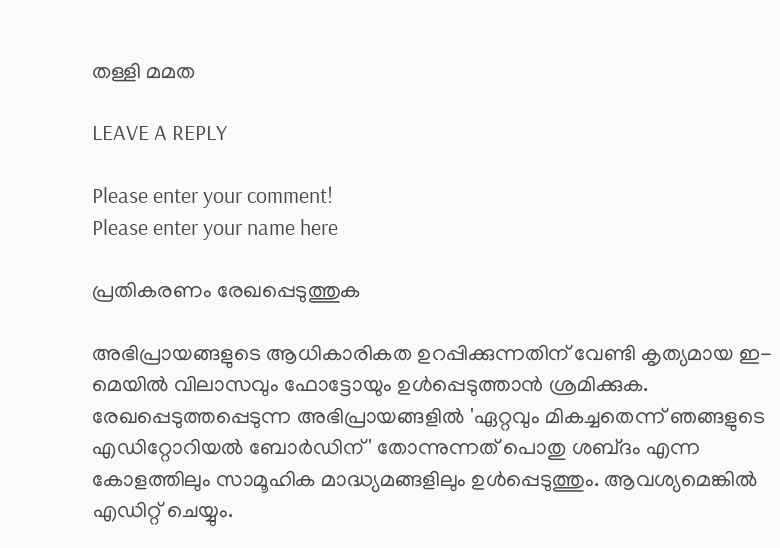തള്ളി മമത

LEAVE A REPLY

Please enter your comment!
Please enter your name here

പ്രതികരണം രേഖപ്പെടുത്തുക

അഭിപ്രായങ്ങളുടെ ആധികാരികത ഉറപ്പിക്കുന്നതിന് വേണ്ടി കൃത്യമായ ഇ-മെയിൽ വിലാസവും ഫോട്ടോയും ഉൾപ്പെടുത്താൻ ശ്രമിക്കുക. രേഖപ്പെടുത്തപ്പെടുന്ന അഭിപ്രായങ്ങളിൽ 'ഏറ്റവും മികച്ചതെന്ന് ഞങ്ങളുടെ എഡിറ്റോറിയൽ ബോർഡിന്' തോന്നുന്നത് പൊതു ശബ്‌ദം എന്ന കോളത്തിലും സാമൂഹിക മാദ്ധ്യമങ്ങളിലും ഉൾപ്പെടുത്തും. ആവശ്യമെങ്കിൽ എഡിറ്റ് ചെയ്യും.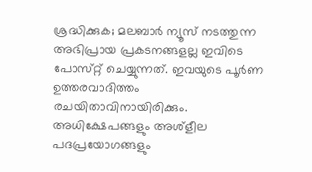ശ്രദ്ധിക്കുക; മലബാർ ന്യൂസ് നടത്തുന്ന അഭിപ്രായ പ്രകടനങ്ങളല്ല ഇവിടെ പോസ്‌റ്റ് ചെയ്യുന്നത്. ഇവയുടെ പൂർണ ഉത്തരവാദിത്തം രചയിതാവിനായിരിക്കും. അധിക്ഷേപങ്ങളും അശ്‌ളീല പദപ്രയോഗങ്ങളും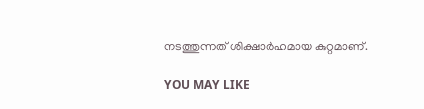നടത്തുന്നത് ശിക്ഷാർഹമായ കുറ്റമാണ്.

YOU MAY LIKE